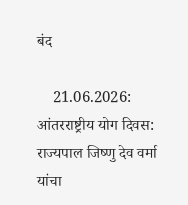बंद

    21.06.2026: आंतरराष्ट्रीय योग दिवस: राज्यपाल जिष्णु देव वर्मा यांचा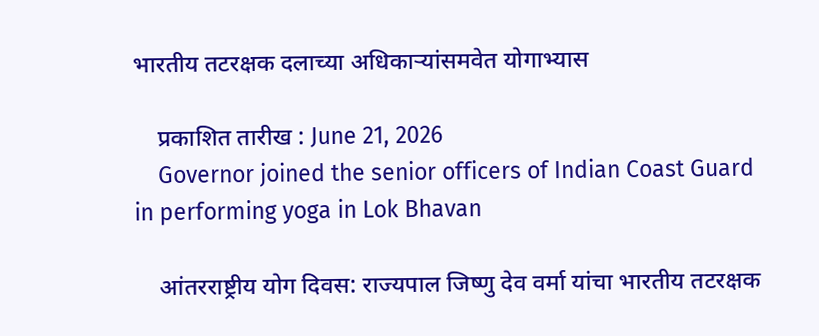भारतीय तटरक्षक दलाच्या अधिकाऱ्यांसमवेत योगाभ्यास

    प्रकाशित तारीख : June 21, 2026
    Governor joined the senior officers of Indian Coast Guard in performing yoga in Lok Bhavan

    आंतरराष्ट्रीय योग दिवस: राज्यपाल जिष्णु देव वर्मा यांचा भारतीय तटरक्षक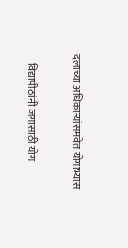दलाच्या अधिकाऱ्यांसमवेत योगाभ्यास

    विद्यापीठांनी जगासाठी योग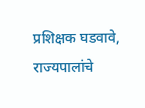प्रशिक्षक घडवावे, राज्यपालांचे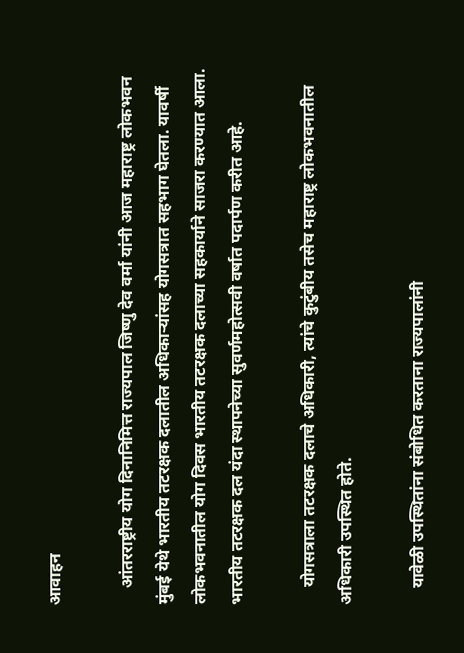आवाहन

    आंतरराष्ट्रीय योग दिनानिमित्त राज्यपाल जिष्णु देव वर्मा यांनी आज महाराष्ट्र लोकभवन मुंबई येथे भारतीय तटरक्षक दलातील अधिकाऱ्यांसह योगसत्रात सहभाग घेतला. यावर्षी लोकभवनातील योग दिवस भारतीय तटरक्षक दलाच्या सहकार्याने साजरा करण्यात आला. भारतीय तटरक्षक दल यंदा स्थापनेच्या सुवर्णमहोत्सवी वर्षात पदार्पण करीत आहे.

    योगसत्राला तटरक्षक दलाचे अधिकारी, त्यांचे कुटुंबीय तसेच महाराष्ट्र लोकभवनातील अधिकारी उपस्थित होते.

    यावेळी उपस्थितांना संबोधित करताना राज्यपालांनी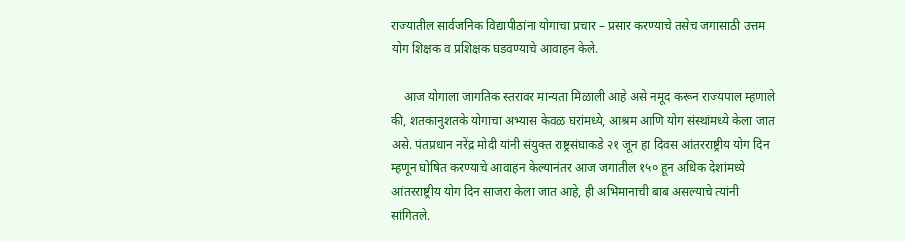राज्यातील सार्वजनिक विद्यापीठांना योगाचा प्रचार – प्रसार करण्याचे तसेच जगासाठी उत्तम योग शिक्षक व प्रशिक्षक घडवण्याचे आवाहन केले.

    आज योगाला जागतिक स्तरावर मान्यता मिळाली आहे असे नमूद करून राज्यपाल म्हणाले की, शतकानुशतके योगाचा अभ्यास केवळ घरांमध्ये, आश्रम आणि योग संस्थांमध्ये केला जात असे. पंतप्रधान नरेंद्र मोदी यांनी संयुक्त राष्ट्रसंघाकडे २१ जून हा दिवस आंतरराष्ट्रीय योग दिन म्हणून घोषित करण्याचे आवाहन केल्यानंतर आज जगातील १५० हून अधिक देशांमध्ये आंतरराष्ट्रीय योग दिन साजरा केला जात आहे, ही अभिमानाची बाब असल्याचे त्यांनी सांगितले.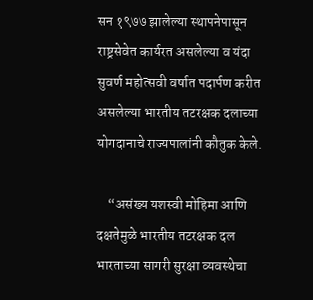सन १९७७ झालेल्या स्थापनेपासून राष्ट्रसेवेत कार्यरत असलेल्या व यंदा सुवर्ण महोत्सवी वर्षात पदार्पण करीत असलेल्या भारतीय तटरक्षक दलाच्या योगदानाचे राज्यपालांनी कौतुक केले.

    “असंख्य यशस्वी मोहिमा आणि दक्षतेमुळे भारतीय तटरक्षक दल भारताच्या सागरी सुरक्षा व्यवस्थेचा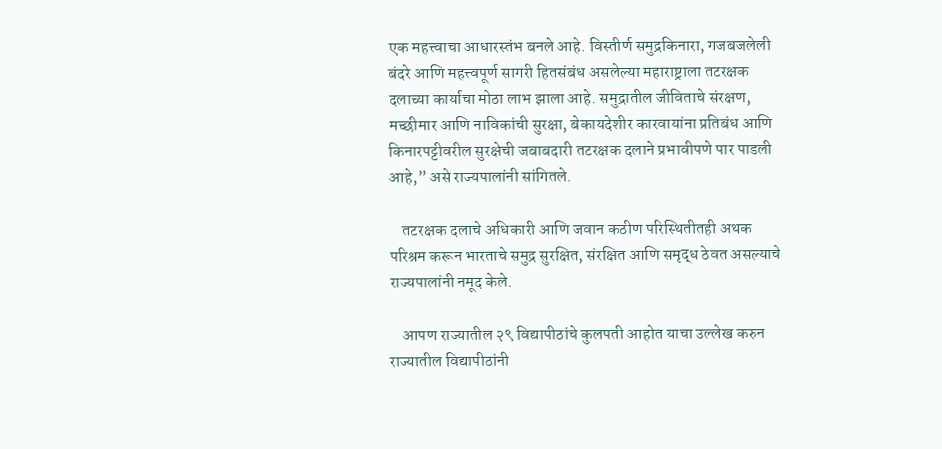एक महत्त्वाचा आधारस्तंभ बनले आहे. विस्तीर्ण समुद्रकिनारा, गजबजलेली बंदरे आणि महत्त्वपूर्ण सागरी हितसंबंध असलेल्या महाराष्ट्राला तटरक्षक दलाच्या कार्याचा मोठा लाभ झाला आहे. समुद्रातील जीविताचे संरक्षण, मच्छीमार आणि नाविकांची सुरक्षा, बेकायदेशीर कारवायांना प्रतिबंध आणि किनारपट्टीवरील सुरक्षेची जबाबदारी तटरक्षक दलाने प्रभावीपणे पार पाडली आहे,” असे राज्यपालांनी सांगितले.

    तटरक्षक दलाचे अधिकारी आणि जवान कठीण परिस्थितीतही अथक परिश्रम करून भारताचे समुद्र सुरक्षित, संरक्षित आणि समृद्ध ठेवत असल्याचे राज्यपालांनी नमूद केले.

    आपण राज्यातील २९ विद्यापीठांचे कुलपती आहोत याचा उल्लेख करुन राज्यातील विद्यापीठांनी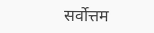सर्वोत्तम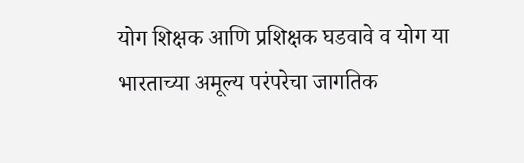योग शिक्षक आणि प्रशिक्षक घडवावे व योग या भारताच्या अमूल्य परंपरेचा जागतिक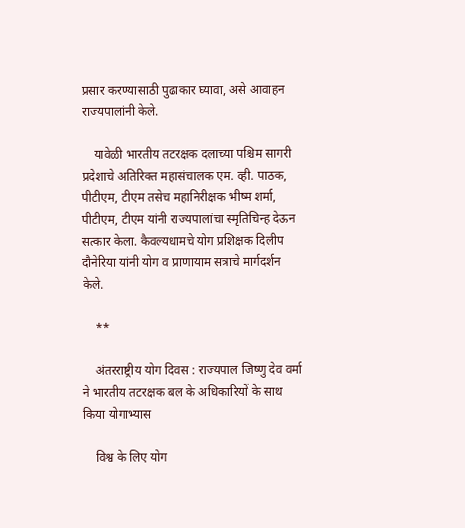प्रसार करण्यासाठी पुढाकार घ्यावा, असे आवाहन राज्यपालांनी केले.

    यावेळी भारतीय तटरक्षक दलाच्या पश्चिम सागरी प्रदेशाचे अतिरिक्त महासंचालक एम. व्ही. पाठक, पीटीएम, टीएम तसेच महानिरीक्षक भीष्म शर्मा, पीटीएम, टीएम यांनी राज्यपालांचा स्मृतिचिन्ह देऊन सत्कार केला. कैवल्यधामचे योग प्रशिक्षक दिलीप दौनेरिया यांनी योग व प्राणायाम सत्राचे मार्गदर्शन केले.

    **

    अंतरराष्ट्रीय योग दिवस : राज्यपाल जिष्णु देव वर्मा ने भारतीय तटरक्षक बल के अधिकारियों के साथ किया योगाभ्यास

    विश्व के लिए योग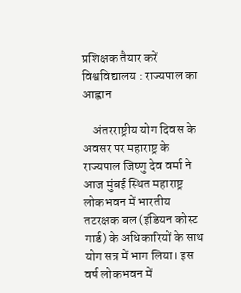प्रशिक्षक तैयार करें विश्वविद्यालय : राज्यपाल का आह्वान

    अंतरराष्ट्रीय योग दिवस के अवसर पर महाराष्ट्र के राज्यपाल जिष्णु देव वर्मा ने आज मुंबई स्थित महाराष्ट्र लोकभवन में भारतीय तटरक्षक बल (इंडियन कोस्ट गार्ड) के अधिकारियों के साथ योग सत्र में भाग लिया। इस वर्ष लोकभवन में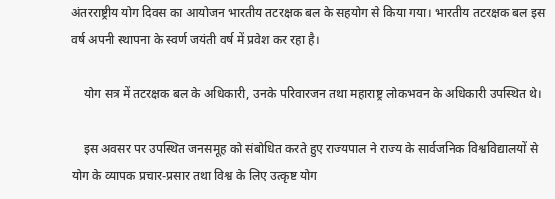अंतरराष्ट्रीय योग दिवस का आयोजन भारतीय तटरक्षक बल के सहयोग से किया गया। भारतीय तटरक्षक बल इस वर्ष अपनी स्थापना के स्वर्ण जयंती वर्ष में प्रवेश कर रहा है।

    योग सत्र में तटरक्षक बल के अधिकारी, उनके परिवारजन तथा महाराष्ट्र लोकभवन के अधिकारी उपस्थित थे।

    इस अवसर पर उपस्थित जनसमूह को संबोधित करते हुए राज्यपाल ने राज्य के सार्वजनिक विश्वविद्यालयों से योग के व्यापक प्रचार-प्रसार तथा विश्व के लिए उत्कृष्ट योग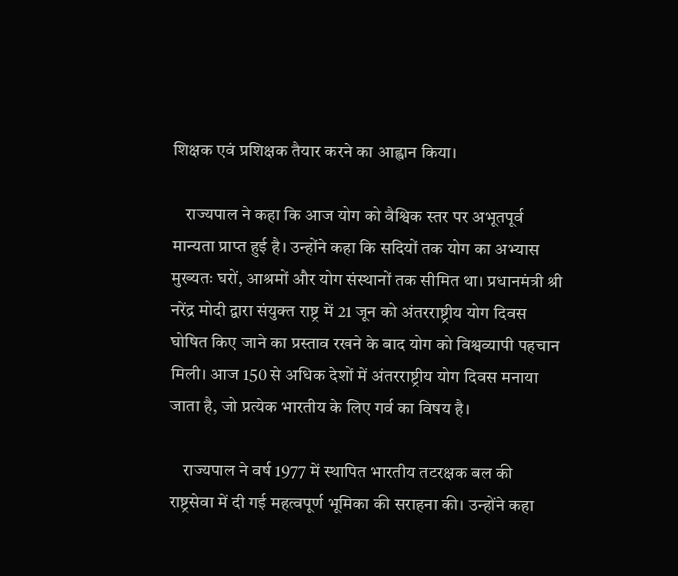शिक्षक एवं प्रशिक्षक तैयार करने का आह्वान किया।

    राज्यपाल ने कहा कि आज योग को वैश्विक स्तर पर अभूतपूर्व मान्यता प्राप्त हुई है। उन्होंने कहा कि सदियों तक योग का अभ्यास मुख्यतः घरों, आश्रमों और योग संस्थानों तक सीमित था। प्रधानमंत्री श्री नरेंद्र मोदी द्वारा संयुक्त राष्ट्र में 21 जून को अंतरराष्ट्रीय योग दिवस घोषित किए जाने का प्रस्ताव रखने के बाद योग को विश्वव्यापी पहचान मिली। आज 150 से अधिक देशों में अंतरराष्ट्रीय योग दिवस मनाया जाता है, जो प्रत्येक भारतीय के लिए गर्व का विषय है।

    राज्यपाल ने वर्ष 1977 में स्थापित भारतीय तटरक्षक बल की राष्ट्रसेवा में दी गई महत्वपूर्ण भूमिका की सराहना की। उन्होंने कहा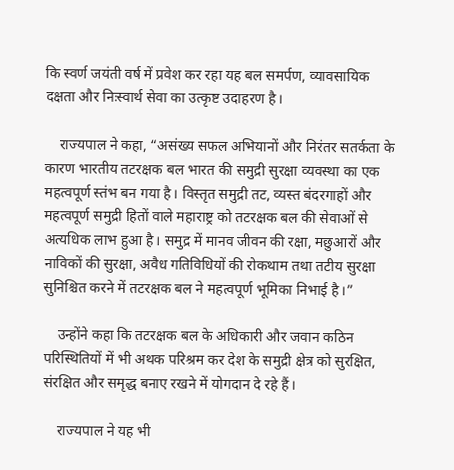कि स्वर्ण जयंती वर्ष में प्रवेश कर रहा यह बल समर्पण, व्यावसायिक दक्षता और निःस्वार्थ सेवा का उत्कृष्ट उदाहरण है।

    राज्यपाल ने कहा, “असंख्य सफल अभियानों और निरंतर सतर्कता के कारण भारतीय तटरक्षक बल भारत की समुद्री सुरक्षा व्यवस्था का एक महत्वपूर्ण स्तंभ बन गया है। विस्तृत समुद्री तट, व्यस्त बंदरगाहों और महत्वपूर्ण समुद्री हितों वाले महाराष्ट्र को तटरक्षक बल की सेवाओं से अत्यधिक लाभ हुआ है। समुद्र में मानव जीवन की रक्षा, मछुआरों और नाविकों की सुरक्षा, अवैध गतिविधियों की रोकथाम तथा तटीय सुरक्षा सुनिश्चित करने में तटरक्षक बल ने महत्वपूर्ण भूमिका निभाई है।”

    उन्होंने कहा कि तटरक्षक बल के अधिकारी और जवान कठिन परिस्थितियों में भी अथक परिश्रम कर देश के समुद्री क्षेत्र को सुरक्षित, संरक्षित और समृद्ध बनाए रखने में योगदान दे रहे हैं।

    राज्यपाल ने यह भी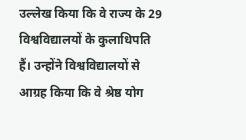उल्लेख किया कि वे राज्य के 29 विश्वविद्यालयों के कुलाधिपति हैं। उन्होंने विश्वविद्यालयों से आग्रह किया कि वे श्रेष्ठ योग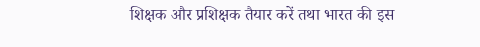शिक्षक और प्रशिक्षक तैयार करें तथा भारत की इस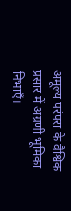अमूल्य परंपरा के वैश्विक प्रसार में अग्रणी भूमिका निभाएँ।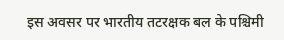इस अवसर पर भारतीय तटरक्षक बल के पश्चिमी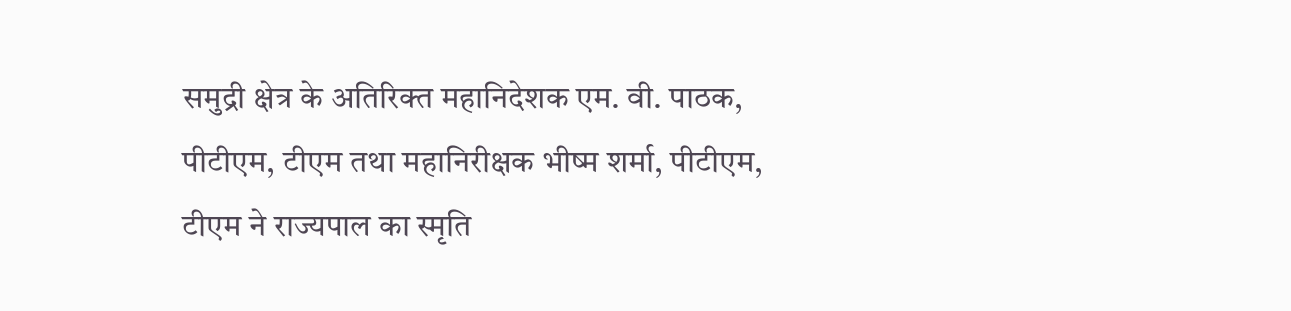समुद्री क्षेत्र के अतिरिक्त महानिदेशक एम. वी. पाठक, पीटीएम, टीएम तथा महानिरीक्षक भीष्म शर्मा, पीटीएम, टीएम ने राज्यपाल का स्मृति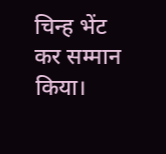चिन्ह भेंट कर सम्मान किया।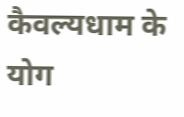कैवल्यधाम के योग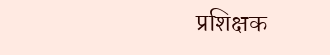प्रशिक्षक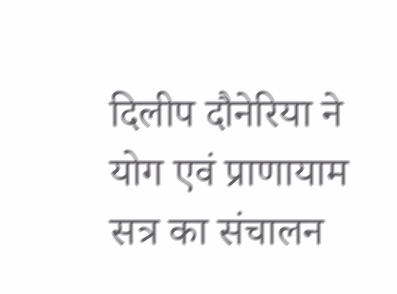दिलीप दौनेरिया ने योग एवं प्राणायाम सत्र का संचालन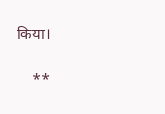किया।

    **